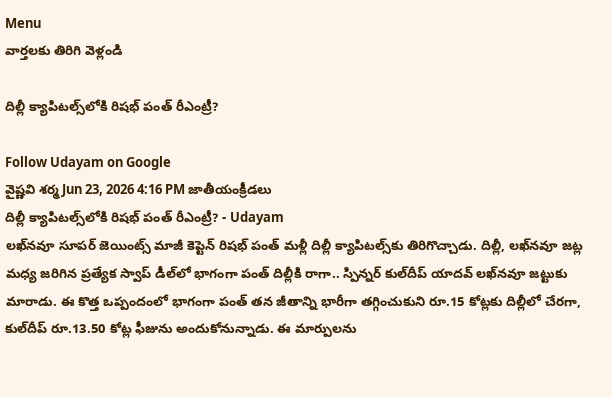Menu
వార్తలకు తిరిగి వెళ్లండి

దిల్లీ క్యాపిటల్స్‌లోకి రిషభ్‌ పంత్ రీఎంట్రీ?

Follow Udayam on Google
వైష్ణవి శర్మ Jun 23, 2026 4:16 PM జాతీయంక్రీడలు
దిల్లీ క్యాపిటల్స్‌లోకి రిషభ్‌ పంత్ రీఎంట్రీ? - Udayam
లఖ్‌నవూ సూపర్‌ జెయింట్స్‌ మాజీ కెప్టెన్ రిషభ్‌ పంత్ మళ్లీ దిల్లీ క్యాపిటల్స్‌కు తిరిగొచ్చాడు. దిల్లీ, లఖ్‌నవూ జట్ల మధ్య జరిగిన ప్రత్యేక స్వాప్‌ డీల్‌లో భాగంగా పంత్‌ దిల్లీకి రాగా.. స్పిన్నర్ కుల్‌దీప్‌ యాదవ్ లఖ్‌నవూ జట్టుకు మారాడు. ఈ కొత్త ఒప్పందంలో భాగంగా పంత్ తన జీతాన్ని భారీగా తగ్గించుకుని రూ.15 కోట్లకు దిల్లీలో చేరగా, కుల్‌దీప్‌ రూ.13.50 కోట్ల ఫీజును అందుకోనున్నాడు. ఈ మార్పులను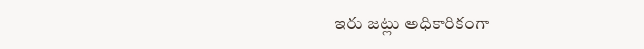ఇరు జట్లు అధికారికంగా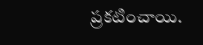ప్రకటించాయి.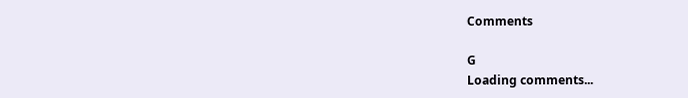Comments

G
Loading comments...